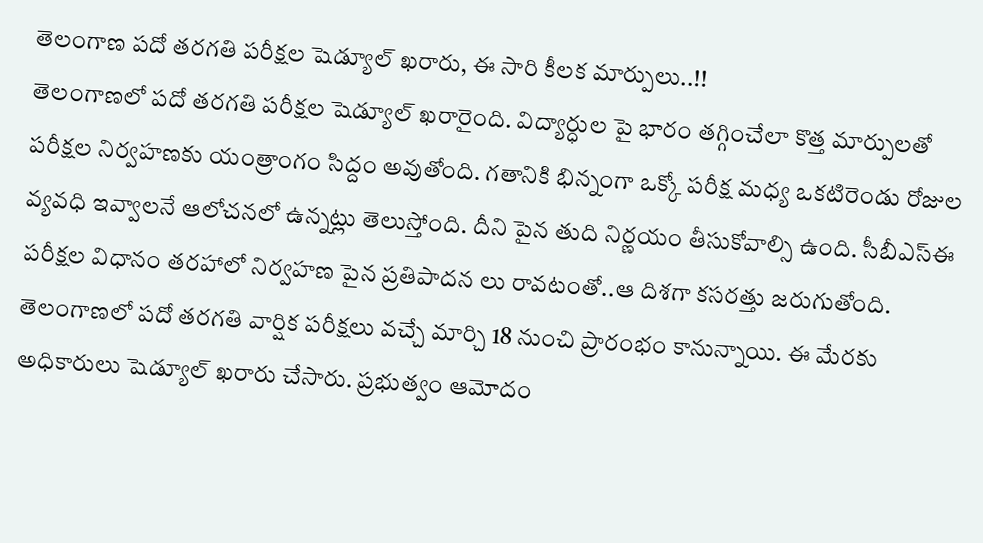తెలంగాణ పదో తరగతి పరీక్షల షెడ్యూల్ ఖరారు, ఈ సారి కీలక మార్పులు..!!
తెలంగాణలో పదో తరగతి పరీక్షల షెడ్యూల్ ఖరారైంది. విద్యార్ధుల పై భారం తగ్గించేలా కొత్త మార్పులతో పరీక్షల నిర్వహణకు యంత్రాంగం సిద్దం అవుతోంది. గతానికి భిన్నంగా ఒక్కో పరీక్ష మధ్య ఒకటిరెండు రోజుల వ్యవధి ఇవ్వాలనే ఆలోచనలో ఉన్నట్లు తెలుస్తోంది. దీని పైన తుది నిర్ణయం తీసుకోవాల్సి ఉంది. సీబీఎస్ఈ పరీక్షల విధానం తరహాలో నిర్వహణ పైన ప్రతిపాదన లు రావటంతో..ఆ దిశగా కసరత్తు జరుగుతోంది.
తెలంగాణలో పదో తరగతి వార్షిక పరీక్షలు వచ్చే మార్చి 18 నుంచి ప్రారంభం కానున్నాయి. ఈ మేరకు అధికారులు షెడ్యూల్ ఖరారు చేసారు. ప్రభుత్వం ఆమోదం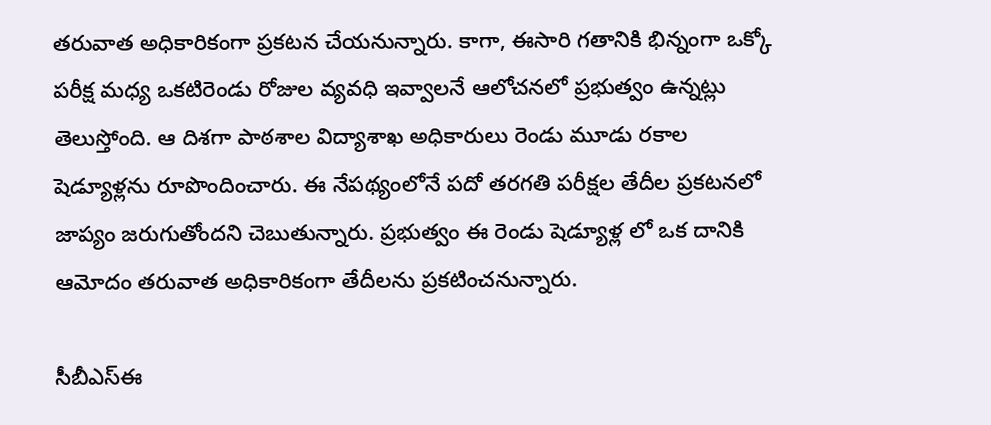తరువాత అధికారికంగా ప్రకటన చేయనున్నారు. కాగా, ఈసారి గతానికి భిన్నంగా ఒక్కో పరీక్ష మధ్య ఒకటిరెండు రోజుల వ్యవధి ఇవ్వాలనే ఆలోచనలో ప్రభుత్వం ఉన్నట్లు తెలుస్తోంది. ఆ దిశగా పాఠశాల విద్యాశాఖ అధికారులు రెండు మూడు రకాల షెడ్యూళ్లను రూపొందించారు. ఈ నేపథ్యంలోనే పదో తరగతి పరీక్షల తేదీల ప్రకటనలో జాప్యం జరుగుతోందని చెబుతున్నారు. ప్రభుత్వం ఈ రెండు షెడ్యూళ్ల లో ఒక దానికి ఆమోదం తరువాత అధికారికంగా తేదీలను ప్రకటించనున్నారు.

సీబీఎస్ఈ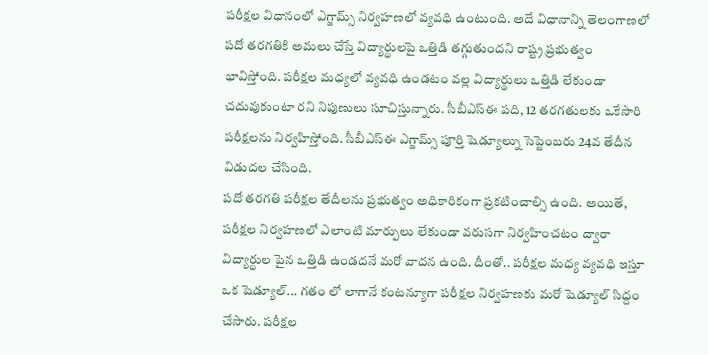పరీక్షల విధానంలో ఎగ్జామ్స్ నిర్వహణలో వ్యవధి ఉంటుంది. అదే విధానాన్ని తెలంగాణలో పదో తరగతికి అమలు చేస్తే విద్యార్థులపై ఒత్తిడి తగ్గుతుందని రాష్ట్ర ప్రభుత్వం భావిస్తోంది. పరీక్షల మధ్యలో వ్యవధి ఉండటం వల్ల విద్యార్థులు ఒత్తిడి లేకుండా చదువుకుంటా రని నిపుణులు సూచిస్తున్నారు. సీబీఎస్ఈ పది, 12 తరగతులకు ఒకేసారి పరీక్షలను నిర్వహిస్తోంది. సీబీఎస్ఈ ఎగ్జామ్స్ పూర్తి షెడ్యూల్ను సెప్టెంబరు 24వ తేదీన విడుదల చేసింది.
పదో తరగతి పరీక్షల తేదీలను ప్రభుత్వం అధికారికంగా ప్రకటించాల్సి ఉంది. అయితే, పరీక్షల నిర్వహణలో ఎలాంటి మార్పులు లేకుండా వరుసగా నిర్వహించటం ద్వారా విద్యార్ధుల పైన ఒత్తిడి ఉండదనే మరో వాదన ఉంది. దీంతో.. పరీక్షల మధ్య వ్యవధి ఇస్తూ ఒక షెడ్యూల్... గతం లో లాగానే కంటన్యూగా పరీక్షల నిర్వహణకు మరో షెడ్యూల్ సిద్దం చేసారు. పరీక్షల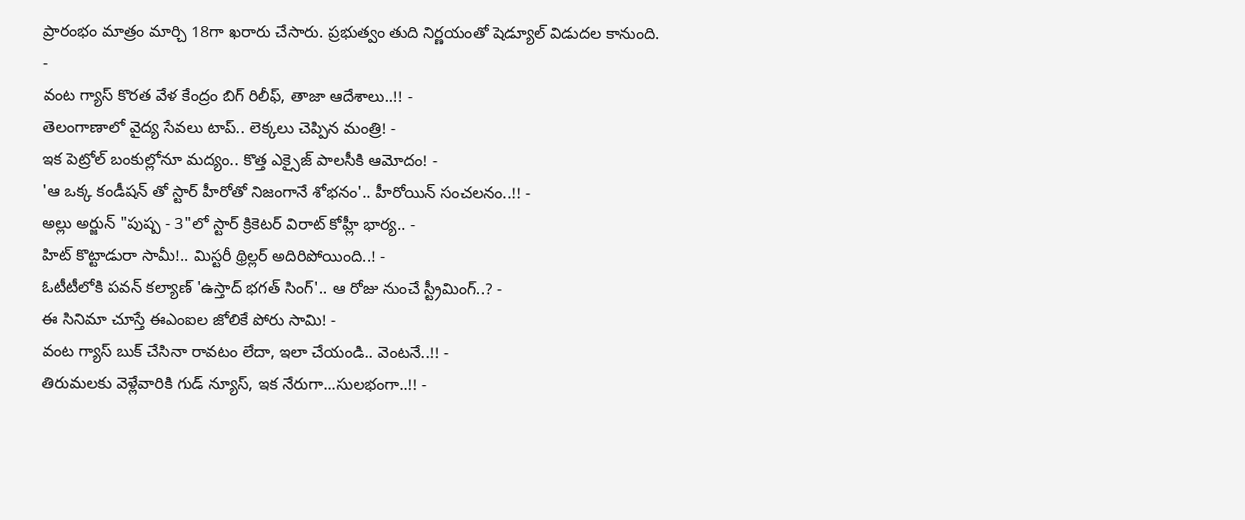ప్రారంభం మాత్రం మార్చి 18గా ఖరారు చేసారు. ప్రభుత్వం తుది నిర్ణయంతో షెడ్యూల్ విడుదల కానుంది.
-
వంట గ్యాస్ కొరత వేళ కేంద్రం బిగ్ రిలీఫ్, తాజా ఆదేశాలు..!! -
తెలంగాణాలో వైద్య సేవలు టాప్.. లెక్కలు చెప్పిన మంత్రి! -
ఇక పెట్రోల్ బంకుల్లోనూ మద్యం.. కొత్త ఎక్సైజ్ పాలసీకి ఆమోదం! -
'ఆ ఒక్క కండీషన్ తో స్టార్ హీరోతో నిజంగానే శోభనం'.. హీరోయిన్ సంచలనం..!! -
అల్లు అర్జున్ "పుష్ప - 3"లో స్టార్ క్రికెటర్ విరాట్ కోహ్లీ భార్య.. -
హిట్ కొట్టాడురా సామీ!.. మిస్టరీ థ్రిల్లర్ అదిరిపోయింది..! -
ఓటీటీలోకి పవన్ కల్యాణ్ 'ఉస్తాద్ భగత్ సింగ్'.. ఆ రోజు నుంచే స్ట్రీమింగ్..? -
ఈ సినిమా చూస్తే ఈఎంఐల జోలికే పోరు సామి! -
వంట గ్యాస్ బుక్ చేసినా రావటం లేదా, ఇలా చేయండి.. వెంటనే..!! -
తిరుమలకు వెళ్లేవారికి గుడ్ న్యూస్, ఇక నేరుగా...సులభంగా..!! -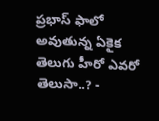ప్రభాస్ ఫాలో అవుతున్న ఏకైక తెలుగు హీరో ఎవరో తెలుసా..? -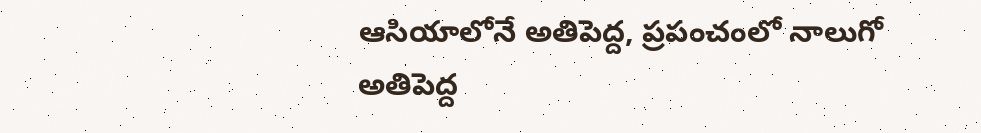ఆసియాలోనే అతిపెద్ద, ప్రపంచంలో నాలుగో అతిపెద్ద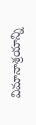విమానాశ్రయాన్ని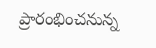ప్రారంభించనున్న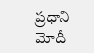ప్రధాని మోదీ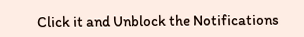Click it and Unblock the Notifications